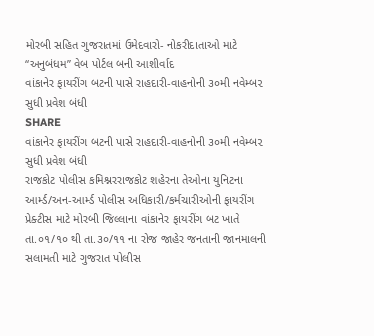મોરબી સહિત ગુજરાતમાં ઉમેદવારો- નોકરીદાતાઓ માટે “અનુબંધમ” વેબ પોર્ટલ બની આશીર્વાદ
વાંકાનેર ફાયરીંગ બટની પાસે રાહદારી-વાહનોની ૩૦મી નવેમ્બ૨ સુધી પ્રવેશ બંધી
SHARE
વાંકાનેર ફાયરીંગ બટની પાસે રાહદારી-વાહનોની ૩૦મી નવેમ્બ૨ સુધી પ્રવેશ બંધી
રાજકોટ પોલીસ કમિશ્નરરાજકોટ શહેરના તેઓના યુનિટના આર્મ્ડ/અન-આર્મ્ડ પોલીસ અધિકારી/કર્મચારીઓની ફાયરીંગ પ્રેક્ટીસ માટે મોરબી જિલ્લાના વાંકાનેર ફાયરીંગ બટ ખાતે તા.૦૧/૧૦ થી તા.૩૦/૧૧ ના રોજ જાહેર જનતાની જાનમાલની સલામતી માટે ગુજરાત પોલીસ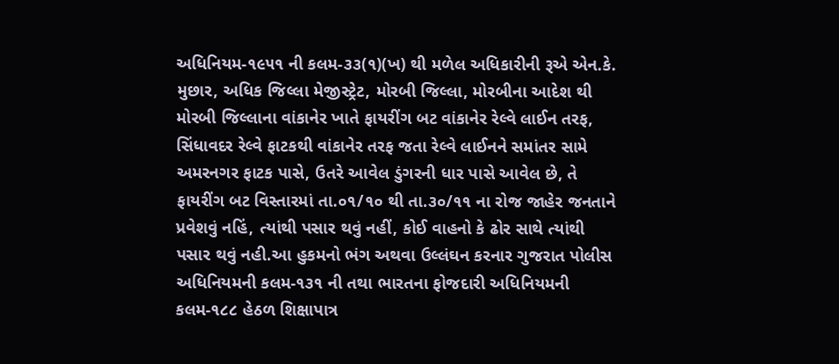અધિનિયમ-૧૯૫૧ ની કલમ-૩૩(૧)(ખ) થી મળેલ અધિકારીની રૂએ એન.કે. મુછાર, અધિક જિલ્લા મેજીસ્ટ્રેટ, મોરબી જિલ્લા, મોરબીના આદેશ થી મોરબી જિલ્લાના વાંકાનેર ખાતે ફાયરીંગ બટ વાંકાનેર રેલ્વે લાઈન તરફ, સિંધાવદર રેલ્વે ફાટકથી વાંકાનેર તરફ જતા રેલ્વે લાઈનને સમાંતર સામે અમરનગર ફાટક પાસે, ઉતરે આવેલ ડુંગરની ધાર પાસે આવેલ છે, તે ફાયરીંગ બટ વિસ્તારમાં તા.૦૧/૧૦ થી તા.૩૦/૧૧ ના રોજ જાહેર જનતાને પ્રવેશવું નહિં, ત્યાંથી પસાર થવું નહીં, કોઈ વાહનો કે ઢોર સાથે ત્યાંથી પસાર થવું નહી.આ હુકમનો ભંગ અથવા ઉલ્લંઘન કરનાર ગુજરાત પોલીસ અધિનિયમની કલમ-૧૩૧ ની તથા ભારતના ફોજદારી અધિનિયમની કલમ-૧૮૮ હેઠળ શિક્ષાપાત્ર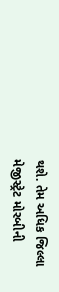થશે. તેમ અધિક જિલ્લા મેજીસ્ટ્રેટ મોરબીની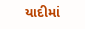યાદીમાં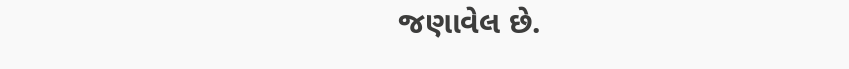જણાવેલ છે.